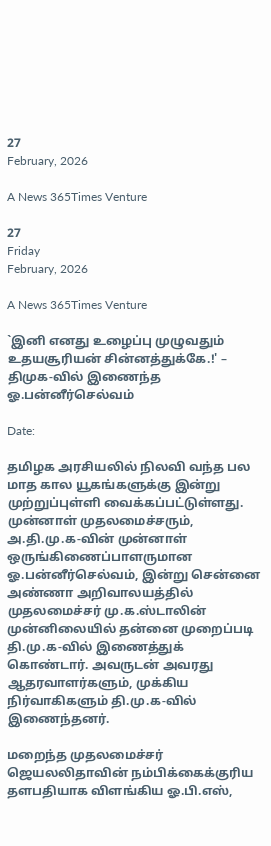27
February, 2026

A News 365Times Venture

27
Friday
February, 2026

A News 365Times Venture

`இனி எனது உழைப்பு முழுவதும் உதயசூரியன் சின்னத்துக்கே.!' – திமுக-வில் இணைந்த ஓ.பன்னீர்செல்வம்

Date:

தமிழக அரசியலில் நிலவி வந்த பல மாத கால யூகங்களுக்கு இன்று முற்றுப்புள்ளி வைக்கப்பட்டுள்ளது. முன்னாள் முதலமைச்சரும், அ.தி.மு.க-வின் முன்னாள் ஒருங்கிணைப்பாளருமான ஓ.பன்னீர்செல்வம், இன்று சென்னை அண்ணா அறிவாலயத்தில் முதலமைச்சர் மு.க.ஸ்டாலின் முன்னிலையில் தன்னை முறைப்படி தி.மு.க-வில் இணைத்துக் கொண்டார். அவருடன் அவரது ஆதரவாளர்களும், முக்கிய நிர்வாகிகளும் தி.மு.க-வில் இணைந்தனர்.

மறைந்த முதலமைச்சர் ஜெயலலிதாவின் நம்பிக்கைக்குரிய தளபதியாக விளங்கிய ஓ.பி.எஸ்,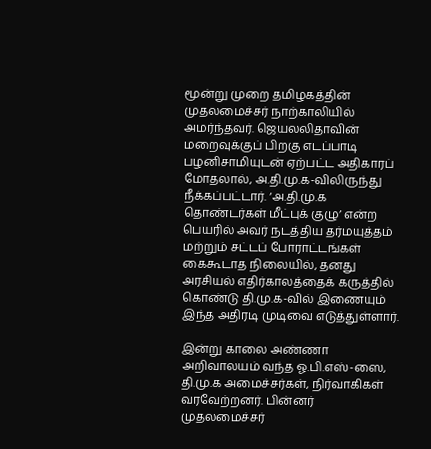மூன்று முறை தமிழகத்தின் முதலமைச்சர் நாற்காலியில் அமர்ந்தவர். ஜெயலலிதாவின் மறைவுக்குப் பிறகு எடப்பாடி பழனிசாமியுடன் ஏற்பட்ட அதிகாரப் மோதலால், அ.தி.மு.க-விலிருந்து நீக்கப்பட்டார். ‘அ.தி.மு.க தொண்டர்கள் மீட்புக் குழு’ என்ற பெயரில் அவர் நடத்திய தர்மயுத்தம் மற்றும் சட்டப் போராட்டங்கள் கைகூடாத நிலையில், தனது அரசியல் எதிர்காலத்தைக் கருத்தில் கொண்டு தி.மு.க-வில் இணையும் இந்த அதிரடி முடிவை எடுத்துள்ளார்.

இன்று காலை அண்ணா அறிவாலயம் வந்த ஓ.பி.எஸ்-ஸை, தி.மு.க அமைச்சர்கள், நிர்வாகிகள் வரவேற்றனர். பின்னர் முதலமைச்சர்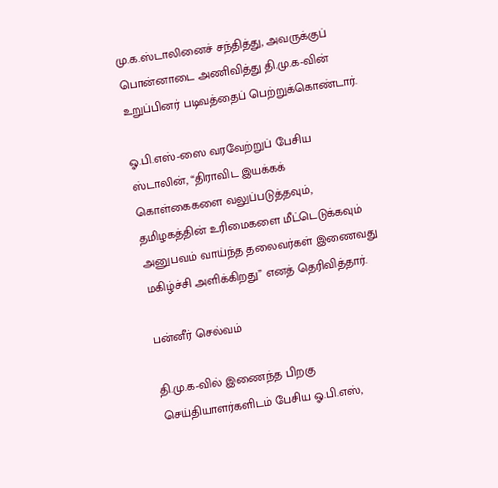மு.க.ஸ்டாலினைச் சந்தித்து, அவருக்குப் பொன்னாடை அணிவித்து தி.மு.க-வின் உறுப்பினர் படிவத்தைப் பெற்றுக்கொண்டார்.

ஓ.பி.எஸ்-ஸை வரவேற்றுப் பேசிய ஸ்டாலின், “திராவிட இயக்கக் கொள்கைகளை வலுப்படுத்தவும், தமிழகத்தின் உரிமைகளை மீட்டெடுக்கவும் அனுபவம் வாய்ந்த தலைவர்கள் இணைவது மகிழ்ச்சி அளிக்கிறது” எனத் தெரிவித்தார்.

பன்னீர் செல்வம்

தி.மு.க-வில் இணைந்த பிறகு செய்தியாளர்களிடம் பேசிய ஓ.பி.எஸ்,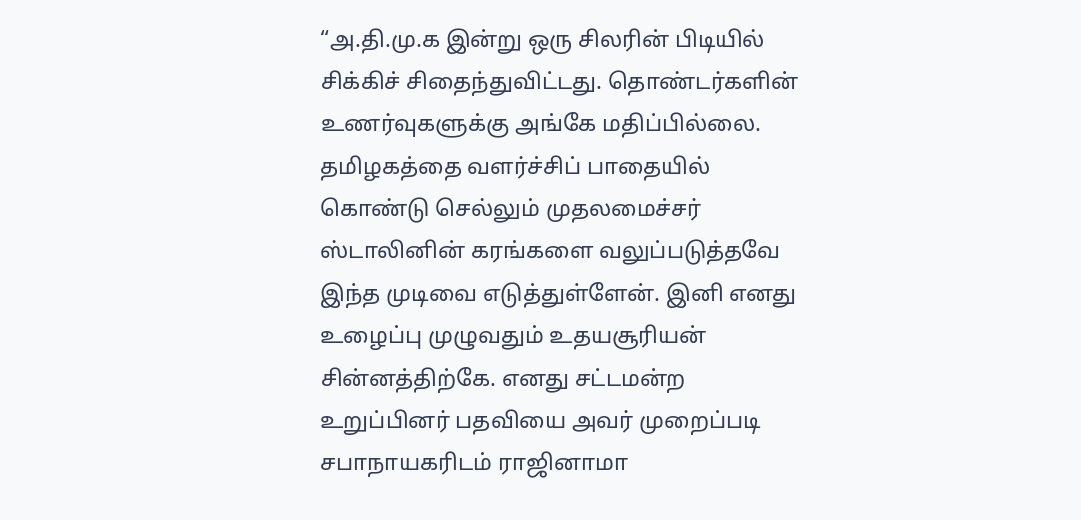“அ.தி.மு.க இன்று ஒரு சிலரின் பிடியில் சிக்கிச் சிதைந்துவிட்டது. தொண்டர்களின் உணர்வுகளுக்கு அங்கே மதிப்பில்லை. தமிழகத்தை வளர்ச்சிப் பாதையில் கொண்டு செல்லும் முதலமைச்சர் ஸ்டாலினின் கரங்களை வலுப்படுத்தவே இந்த முடிவை எடுத்துள்ளேன். இனி எனது உழைப்பு முழுவதும் உதயசூரியன் சின்னத்திற்கே. எனது சட்டமன்ற உறுப்பினர் பதவியை அவர் முறைப்படி சபாநாயகரிடம் ராஜினாமா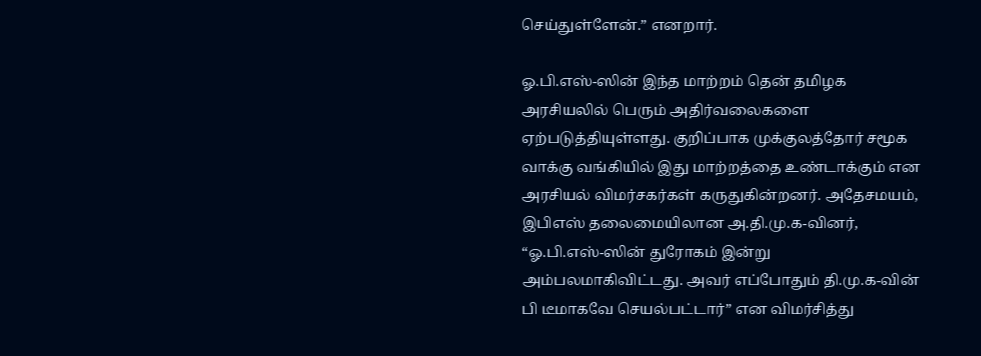செய்துள்ளேன்.” எனறார்.

ஓ.பி.எஸ்-ஸின் இந்த மாற்றம் தென் தமிழக அரசியலில் பெரும் அதிர்வலைகளை ஏற்படுத்தியுள்ளது. குறிப்பாக முக்குலத்தோர் சமூக வாக்கு வங்கியில் இது மாற்றத்தை உண்டாக்கும் என அரசியல் விமர்சகர்கள் கருதுகின்றனர். அதேசமயம், இபிஎஸ் தலைமையிலான அ.தி.மு.க-வினர், “ஓ.பி.எஸ்-ஸின் துரோகம் இன்று அம்பலமாகிவிட்டது. அவர் எப்போதும் தி.மு.க-வின் பி டீமாகவே செயல்பட்டார்” என விமர்சித்து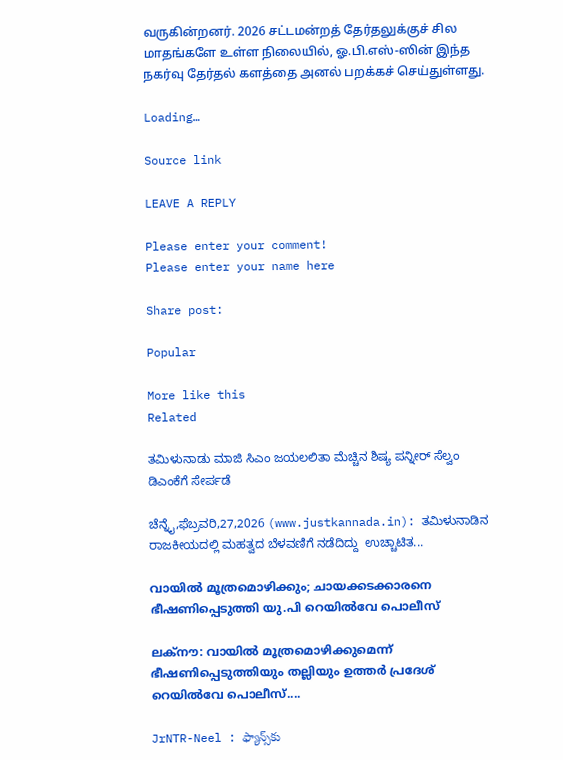வருகின்றனர். 2026 சட்டமன்றத் தேர்தலுக்குச் சில மாதங்களே உள்ள நிலையில், ஓ.பி.எஸ்-ஸின் இந்த நகர்வு தேர்தல் களத்தை அனல் பறக்கச் செய்துள்ளது.

Loading…

Source link

LEAVE A REPLY

Please enter your comment!
Please enter your name here

Share post:

Popular

More like this
Related

ತಮಿಳುನಾಡು ಮಾಜಿ ಸಿಎಂ ಜಯಲಲಿತಾ ಮೆಚ್ಚಿನ ಶಿಷ್ಯ ಪನ್ನೀರ್ ಸೆಲ್ವಂ ಡಿಎಂಕೆಗೆ ಸೇರ್ಪಡೆ

ಚೆನ್ನೈ,ಫೆಬ್ರವರಿ,27,2026 (www.justkannada.in): ತಮಿಳುನಾಡಿನ ರಾಜಕೀಯದಲ್ಲಿ ಮಹತ್ವದ ಬೆಳವಣಿಗೆ ನಡೆದಿದ್ದು  ಉಚ್ಚಾಟಿತ...

വായിൽ മൂത്രമൊഴിക്കും; ചായക്കടക്കാരനെ ഭീഷണിപ്പെടുത്തി യു.പി റെയിൽവേ പൊലീസ്

ലക്നൗ: വായിൽ മൂത്രമൊഴിക്കുമെന്ന് ഭീഷണിപ്പെടുത്തിയും തല്ലിയും ഉത്തർ പ്രദേശ് റെയിൽവേ പൊലീസ്....

JrNTR-Neel : ఫ్యాన్స్‌కు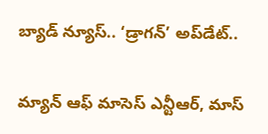బ్యాడ్ న్యూస్.. ‘డ్రాగన్’ అప్‌డేట్..

మ్యాన్ ఆఫ్ మాసెస్ ఎన్టీఆర్, మాస్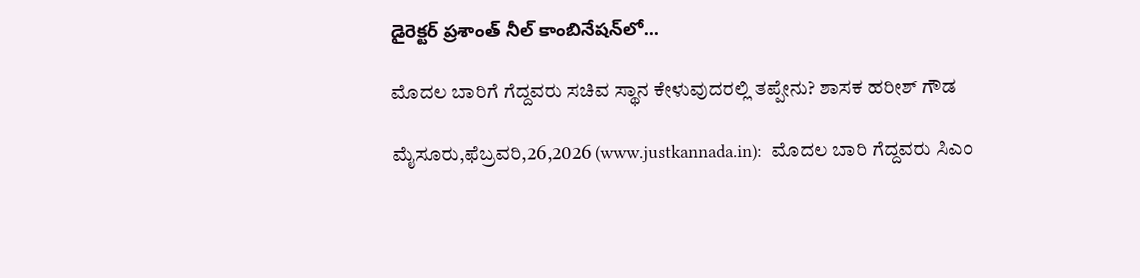డైరెక్టర్ ప్రశాంత్ నీల్ కాంబినేషన్‌లో...

ಮೊದಲ ಬಾರಿಗೆ ಗೆದ್ದವರು ಸಚಿವ ಸ್ಥಾನ ಕೇಳುವುದರಲ್ಲಿ ತಪ್ಪೇನು? ಶಾಸಕ ಹರೀಶ್ ಗೌಡ

ಮೈಸೂರು,ಫೆಬ್ರವರಿ,26,2026 (www.justkannada.in):  ಮೊದಲ ಬಾರಿ ಗೆದ್ದವರು ಸಿಎಂ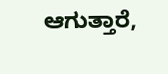ಆಗುತ್ತಾರೆ,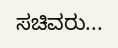ಸಚಿವರು...